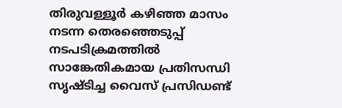തിരുവള്ളൂർ കഴിഞ്ഞ മാസം നടന്ന തെരഞ്ഞെടുപ്പ് നടപടിക്രമത്തിൽ സാങ്കേതികമായ പ്രതിസന്ധി സൃഷ്ടിച്ച വൈസ് പ്രസിഡണ്ട്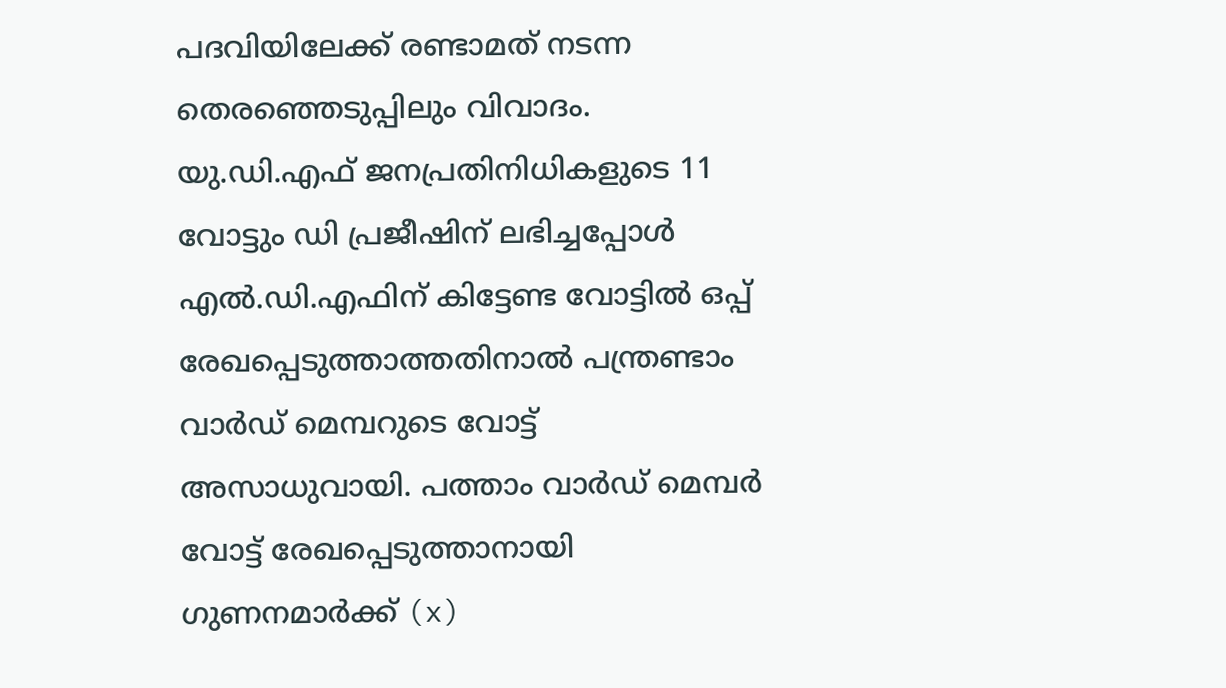പദവിയിലേക്ക് രണ്ടാമത് നടന്ന തെരഞ്ഞെടുപ്പിലും വിവാദം. യു.ഡി.എഫ് ജനപ്രതിനിധികളുടെ 11 വോട്ടും ഡി പ്രജീഷിന് ലഭിച്ചപ്പോൾ എൽ.ഡി.എഫിന് കിട്ടേണ്ട വോട്ടിൽ ഒപ്പ് രേഖപ്പെടുത്താത്തതിനാൽ പന്ത്രണ്ടാം വാർഡ് മെമ്പറുടെ വോട്ട് അസാധുവായി. പത്താം വാർഡ് മെമ്പർ വോട്ട് രേഖപ്പെടുത്താനായി ഗുണനമാർക്ക് (x)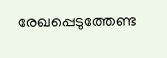രേഖപ്പെടുത്തേണ്ട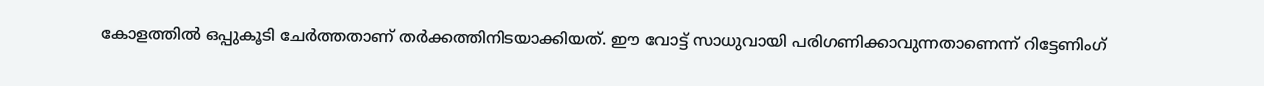കോളത്തിൽ ഒപ്പുകൂടി ചേർത്തതാണ് തർക്കത്തിനിടയാക്കിയത്. ഈ വോട്ട് സാധുവായി പരിഗണിക്കാവുന്നതാണെന്ന് റിട്ടേണിംഗ്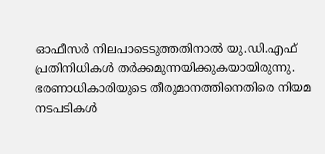ഓഫീസർ നിലപാടെടുത്തതിനാൽ യു.ഡി.എഫ് പ്രതിനിധികൾ തർക്കമുന്നയിക്കുകയായിരുന്നു. ഭരണാധികാരിയുടെ തീരുമാനത്തിനെതിരെ നിയമ നടപടികൾ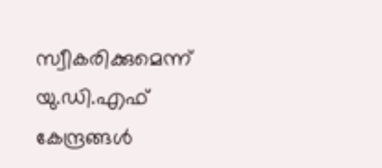സ്വീകരിക്കുമെന്ന് യു.ഡി.എഫ് കേന്ദ്രങ്ങൾ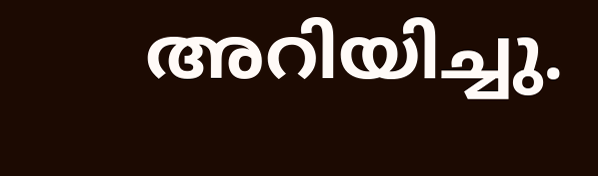അറിയിച്ചു.